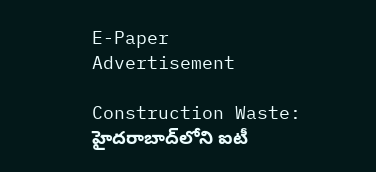E-Paper
Advertisement

Construction Waste: హైదరాబాద్‌లోని ఐటీ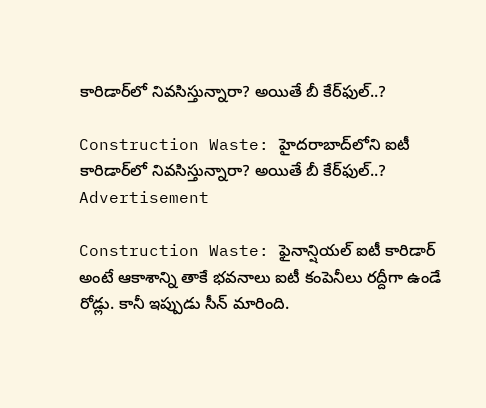కారిడార్‌లో నివసిస్తున్నారా? అయితే బీ కేర్‌ఫుల్..?

Construction Waste: హైదరాబాద్‌లోని ఐటీ కారిడార్‌లో నివసిస్తున్నారా? అయితే బీ కేర్‌ఫుల్..?
Advertisement

Construction Waste: ఫైనాన్షియల్ ఐటీ కారిడార్ అంటే ఆకాశాన్ని తాకే భవనాలు ఐటీ కంపెనీలు రద్దీగా ఉండే రోడ్లు. కానీ ఇప్పుడు సీన్ మారింది.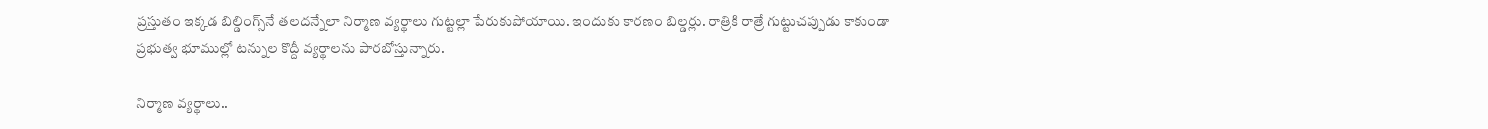ప్రస్తుతం ఇక్కడ బిల్డింగ్స్‌నే తలదన్నేలా నిర్మాణ వ్యర్థాలు గుట్టల్లా పేరుకుపోయాయి. ఇందుకు కారణం బిల్డర్లు. రాత్రికి రాత్రే గుట్టుచప్పుడు కాకుండా ప్రభుత్వ భూముల్లో టన్నుల కొద్దీ వ్యర్థాలను పారబోస్తున్నారు.

నిర్మాణ వ్యర్థాలు..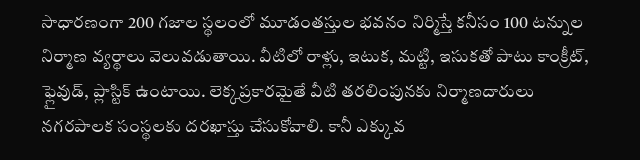సాధారణంగా 200 గజాల స్థలంలో మూడంతస్తుల భవనం నిర్మిస్తే కనీసం 100 టన్నుల నిర్మాణ వ్యర్థాలు వెలువడుతాయి. వీటిలో రాళ్లు, ఇటుక, మట్టి, ఇసుకతో పాటు కాంక్రీట్, ఫ్లైవుడ్, ప్లాస్టిక్ ఉంటాయి. లెక్కప్రకారమైతే వీటి తరలింపునకు నిర్మాణదారులు నగరపాలక సంస్థలకు దరఖాస్తు చేసుకోవాలి. కానీ ఎక్కువ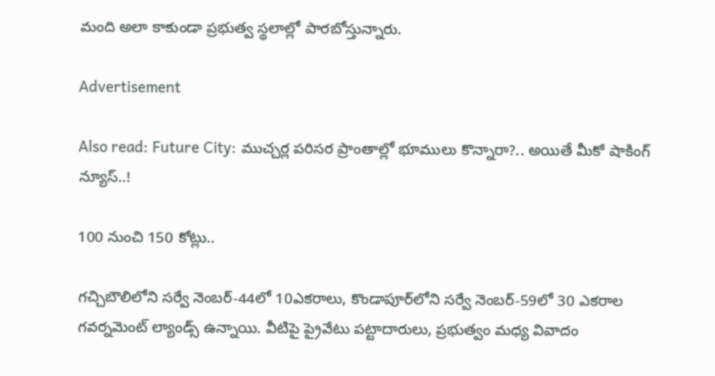మంది అలా కాకుండా ప్రభుత్వ స్థలాల్లో పారబోస్తున్నారు.

Advertisement

Also read: Future City: ముచ్చర్ల పరిసర ప్రాంతాల్లో భూములు కొన్నారా?.. అయితే మీకో షాకింగ్ న్యూస్..!

100 నుంచి 150 కోట్లు..

గచ్చిబౌలిలోని సర్వే నెంబర్-44లో 10ఎకరాలు, కొండాపూర్‌లోని సర్వే నెంబర్-59లో 30 ఎకరాల గవర్నమెంట్ ల్యాండ్స్ ఉన్నాయి. వీటిపై ప్రైవేటు పట్టాదారులు, ప్రభుత్వం మధ్య వివాదం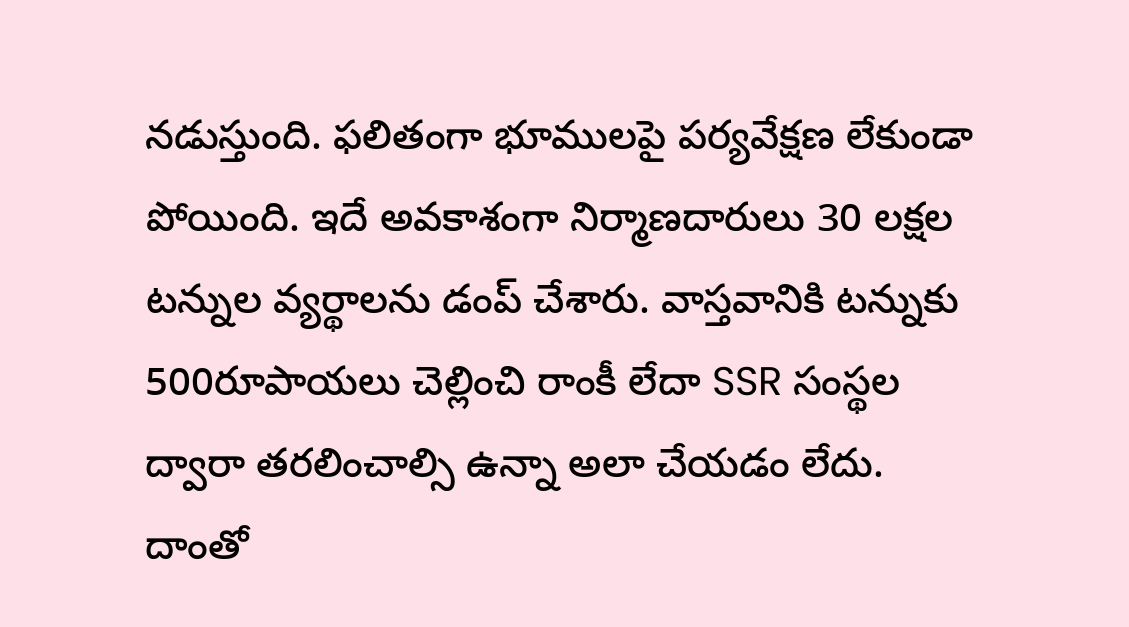నడుస్తుంది. ఫలితంగా భూములపై పర్యవేక్షణ లేకుండా పోయింది. ఇదే అవకాశంగా నిర్మాణదారులు 30 లక్షల టన్నుల వ్యర్థాలను డంప్ చేశారు. వాస్తవానికి టన్నుకు 500రూపాయలు చెల్లించి రాంకీ లేదా SSR సంస్థల ద్వారా తరలించాల్సి ఉన్నా అలా చేయడం లేదు. దాంతో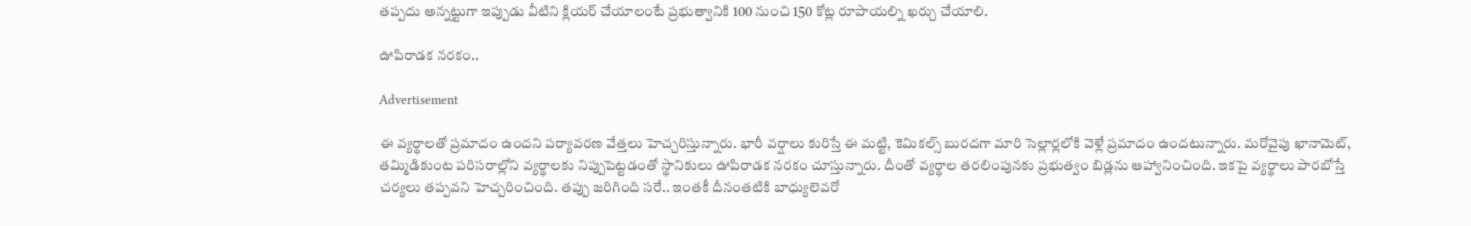తప్పదు అన్నట్టుగా ఇప్పుడు వీటిని క్లియర్ చేయాలంటే ప్రభుత్వానికి 100 నుంచి 150 కోట్ల రూపాయల్ని ఖర్చు చేయాలి.

ఊపిరాడక నరకం..

Advertisement

ఈ వ్యర్థాలతో ప్రమాదం ఉందని పర్యావరణ వేత్తలు హెచ్చరిస్తున్నారు. భారీ వర్షాలు కురిస్తే ఈ మట్టి, కెమికల్స్ బురదగా మారి సెల్లార్లలోకి వెళ్లే ప్రమాదం ఉందటున్నారు. మరోవైపు ఖానామెట్, తమ్మిడికుంట పరిసరాల్లోని వ్యర్థాలకు నిప్పుపెట్టడంతో స్థానికులు ఊపిరాడక నరకం చూస్తున్నారు. దీంతో వ్యర్థాల తరలింపునకు ప్రభుత్వం బిడ్లను ఆహ్వానించింది. ఇకపై వ్యర్థాలు పారబోస్తే చర్యలు తప్పవని హెచ్చరించింది. తప్పు జరిగింది సరే.. ఇంతకీ దీనంతటికి బాధ్యులెవరో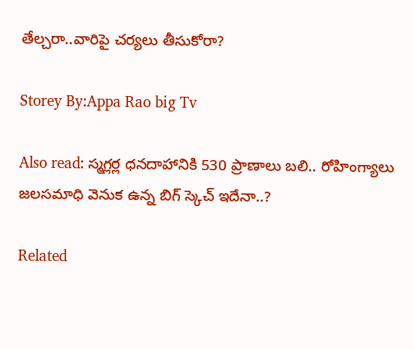తేల్చరా..వారిపై చర్యలు తీసుకోరా?

Storey By:Appa Rao big Tv

Also read: స్మగ్లర్ల ధనదాహానికి 530 ప్రాణాలు బలి.. రోహింగ్యాలు జలసమాధి వెనుక ఉన్న బిగ్ స్కెచ్ ఇదేనా..?

Related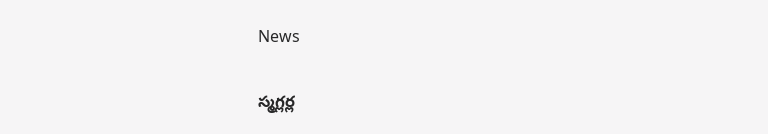News

స్మగ్లర్ల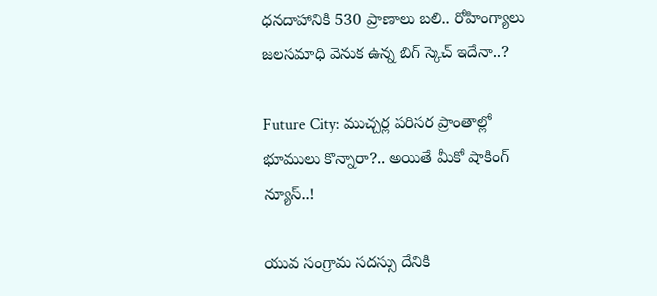ధనదాహానికి 530 ప్రాణాలు బలి.. రోహింగ్యాలు జలసమాధి వెనుక ఉన్న బిగ్ స్కెచ్ ఇదేనా..?

Future City: ముచ్చర్ల పరిసర ప్రాంతాల్లో భూములు కొన్నారా?.. అయితే మీకో షాకింగ్ న్యూస్..!

యువ సంగ్రామ సదస్సు దేనికి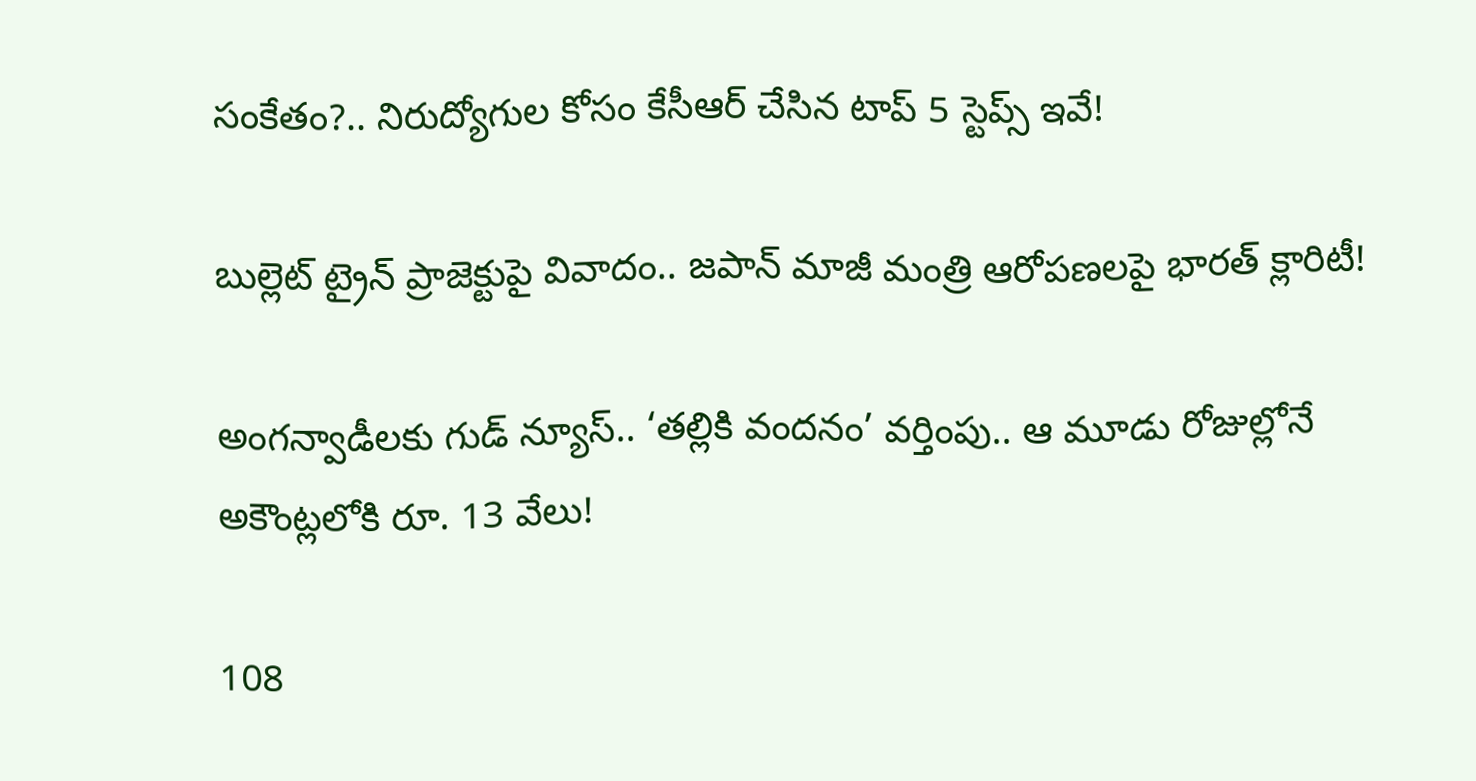సంకేతం?.. నిరుద్యోగుల కోసం కేసీఆర్ చేసిన టాప్ 5 స్టెప్స్ ఇవే!

బుల్లెట్ ట్రైన్ ప్రాజెక్టుపై వివాదం.. జపాన్ మాజీ మంత్రి ఆరోపణలపై భారత్ క్లారిటీ!

అంగన్వాడీలకు గుడ్ న్యూస్.. ‘తల్లికి వందనం’ వర్తింపు.. ఆ మూడు రోజుల్లోనే అకౌంట్లలోకి రూ. 13 వేలు!

108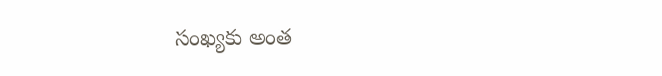సంఖ్యకు అంత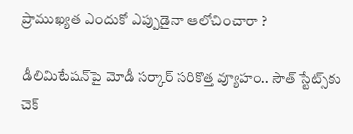ప్రాముఖ్యత ఎందుకో ఎప్పుడైనా ఆలోచించారా ?

డీలిమిటేషన్‌పై మోడీ సర్కార్ సరికొత్త వ్యూహం.. సౌత్ స్టేట్స్‌కు చెక్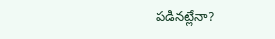పడినట్లేనా?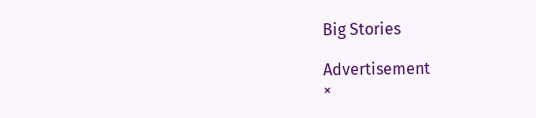Big Stories

Advertisement
×